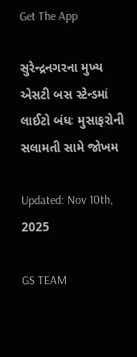Get The App

સુરેન્દ્રનગરના મુખ્ય એસટી બસ સ્ટેન્ડમાં લાઈટો બંધઃ મુસાફરોની સલામતી સામે જોખમ

Updated: Nov 10th, 2025

GS TEAM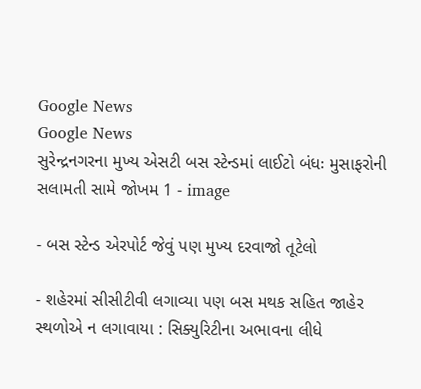Google News
Google News
સુરેન્દ્રનગરના મુખ્ય એસટી બસ સ્ટેન્ડમાં લાઈટો બંધઃ મુસાફરોની સલામતી સામે જોખમ 1 - image

- બસ સ્ટેન્ડ એરપોર્ટ જેવું પણ મુખ્ય દરવાજો તૂટેલો

- શહેરમાં સીસીટીવી લગાવ્યા પણ બસ મથક સહિત જાહેર સ્થળોએ ન લગાવાયા : સિક્યુરિટીના અભાવના લીધે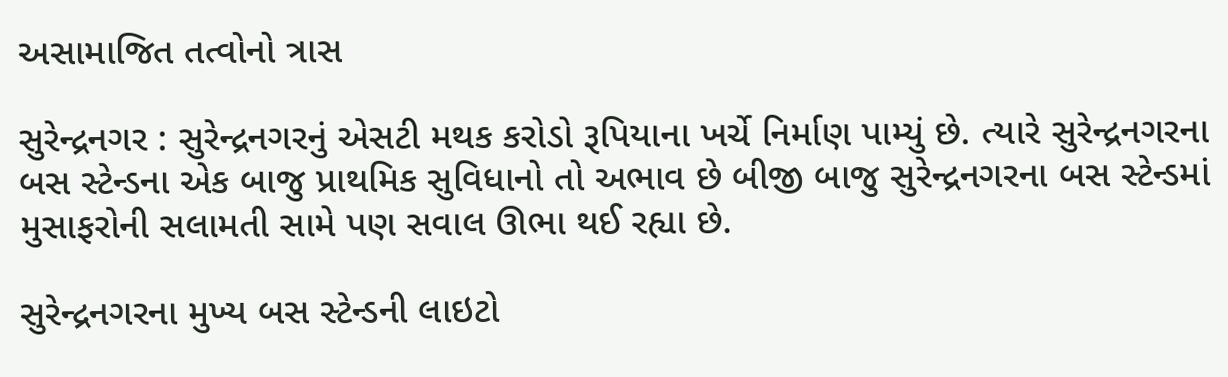અસામાજિત તત્વોનો ત્રાસ

સુરેન્દ્રનગર : સુરેન્દ્રનગરનું એસટી મથક કરોડો રૂપિયાના ખર્ચે નિર્માણ પામ્યું છે. ત્યારે સુરેન્દ્રનગરના બસ સ્ટેન્ડના એક બાજુ પ્રાથમિક સુવિધાનો તો અભાવ છે બીજી બાજુ સુરેન્દ્રનગરના બસ સ્ટેન્ડમાં મુસાફરોની સલામતી સામે પણ સવાલ ઊભા થઈ રહ્યા છે.

સુરેન્દ્રનગરના મુખ્ય બસ સ્ટેન્ડની લાઇટો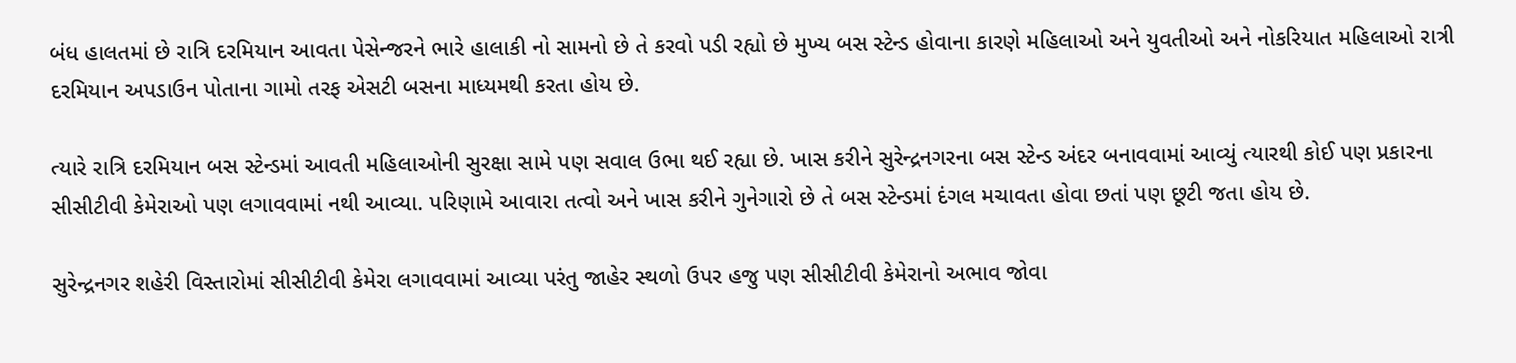બંધ હાલતમાં છે રાત્રિ દરમિયાન આવતા પેસેન્જરને ભારે હાલાકી નો સામનો છે તે કરવો પડી રહ્યો છે મુખ્ય બસ સ્ટેન્ડ હોવાના કારણે મહિલાઓ અને યુવતીઓ અને નોકરિયાત મહિલાઓ રાત્રી દરમિયાન અપડાઉન પોતાના ગામો તરફ એસટી બસના માધ્યમથી કરતા હોય છે.

ત્યારે રાત્રિ દરમિયાન બસ સ્ટેન્ડમાં આવતી મહિલાઓની સુરક્ષા સામે પણ સવાલ ઉભા થઈ રહ્યા છે. ખાસ કરીને સુરેન્દ્રનગરના બસ સ્ટેન્ડ અંદર બનાવવામાં આવ્યું ત્યારથી કોઈ પણ પ્રકારના સીસીટીવી કેમેરાઓ પણ લગાવવામાં નથી આવ્યા. પરિણામે આવારા તત્વો અને ખાસ કરીને ગુનેગારો છે તે બસ સ્ટેન્ડમાં દંગલ મચાવતા હોવા છતાં પણ છૂટી જતા હોય છે.

સુરેન્દ્રનગર શહેરી વિસ્તારોમાં સીસીટીવી કેમેરા લગાવવામાં આવ્યા પરંતુ જાહેર સ્થળો ઉપર હજુ પણ સીસીટીવી કેમેરાનો અભાવ જોવા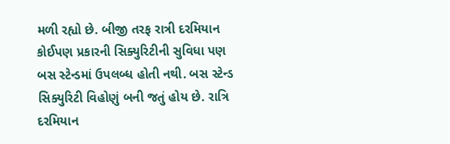મળી રહ્યો છે. બીજી તરફ રાત્રી દરમિયાન કોઈપણ પ્રકારની સિક્યુરિટીની સુવિધા પણ બસ સ્ટેન્ડમાં ઉપલબ્ધ હોતી નથી. બસ સ્ટેન્ડ સિક્યુરિટી વિહોણું બની જતું હોય છે. રાત્રિ દરમિયાન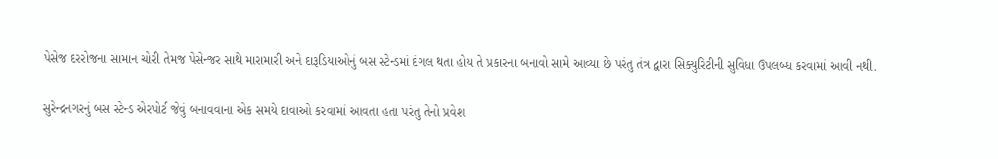પેસેજ દરરોજના સામાન ચોરી તેમજ પેસેન્જર સાથે મારામારી અને દારૂડિયાઓનું બસ સ્ટેન્ડમાં દંગલ થતા હોય તે પ્રકારના બનાવો સામે આવ્યા છે પરંતુ તંત્ર દ્વારા સિક્યુરિટીની સુવિધા ઉપલબ્ધ કરવામાં આવી નથી.

સુરેન્દ્રનગરનું બસ સ્ટેન્ડ એરપોર્ટ જેવું બનાવવાના એક સમયે દાવાઓ કરવામાં આવતા હતા પરંતુ તેનો પ્રવેશ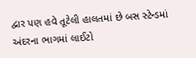દ્વાર પણ હવે તૂટેલી હાલતમાં છે બસ સ્ટેન્ડમાં અંદરના ભાગમાં લાઈટો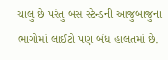ચાલુ છે પરંતુ બસ સ્ટેન્ડની આજુબાજુના ભાગોમાં લાઈટો પણ બંધ હાલતમાં છે.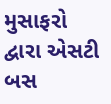મુસાફરો દ્વારા એસટી બસ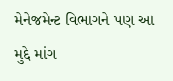મેનેજમેન્ટ વિભાગને પણ આ મુદ્દે માંગ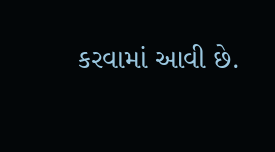કરવામાં આવી છે.